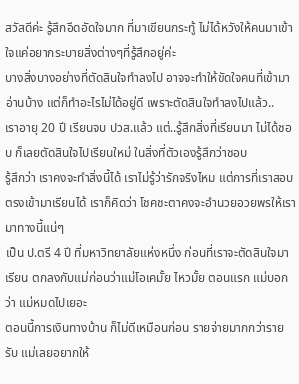สวัสดีค่ะ รู้สึกอึดอัดใจมาก ที่มาเขียนกระทู้ ไม่ได้หวังให้คนมาเข้าใจแค่อยากระบายสิ่งต่างๆที่รู้สึกอยู่ค่ะ
บางสิ่งบางอย่างที่ตัดสินใจทำลงไป อาจจะทำให้ขัดใจคนที่เข้ามาอ่านบ้าง แต่ก็ทำอะไรไม่ได้อยู่ดี เพราะตัดสินใจทำลงไปแล้ว..
เราอายุ 20 ปี เรียนจบ ปวส.แล้ว แต่..รู้สึกสิ่งที่เรียนมา ไม่ได้ชอบ ก็เลยตัดสินใจไปเรียนใหม่ ในสิ่งที่ตัวเองรู้สึกว่าชอบ
รู้สึกว่า เราคงจะทำสิ่งนี้ได้ เราไม่รู้ว่ารักจริงไหม แต่การที่เราสอบตรงเข้ามาเรียนได้ เราก็คิดว่า โชคชะตาคงจะอำนวยอวยพรให้เรามาทางนี้แน่ๆ
เป็น ป.ตรี 4 ปี ที่มหาวิทยาลัยแห่งหนึ่ง ก่อนที่เราจะตัดสินใจมาเรียน ตกลงกับแม่ก่อนว่าแม่โอเคมั้ย ไหวมั้ย ตอนแรก แม่บอกว่า แม่หมดไปเยอะ
ตอนนี้การเงินทางบ้าน ก็ไม่ดีเหมือนก่อน รายจ่ายมากกว่ารายรับ แม่เลยอยากให้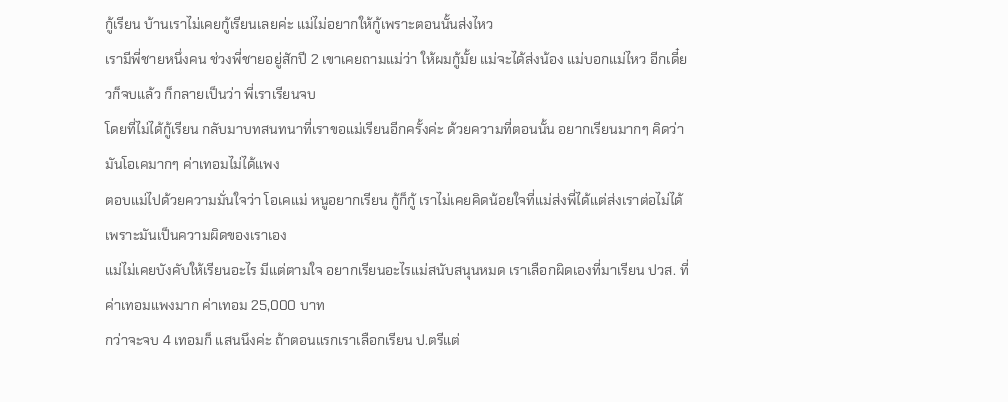กู้เรียน บ้านเราไม่เคยกู้เรียนเลยค่ะ แม่ไม่อยากให้กู้เพราะตอนนั้นส่งไหว
เรามีพี่ชายหนึ่งคน ช่วงพี่ชายอยู่สักปี 2 เขาเคยถามแม่ว่า ให้ผมกู้มั้ย แม่จะได้ส่งน้อง แม่บอกแม่ไหว อีกเดี๋ยวก็จบแล้ว ก็กลายเป็นว่า พี่เราเรียนจบ
โดยที่ไม่ได้กู้เรียน กลับมาบทสนทนาที่เราขอแม่เรียนอีกครั้งค่ะ ด้วยความที่ตอนนั้น อยากเรียนมากๆ คิดว่ามันโอเคมากๆ ค่าเทอมไม่ได้แพง
ตอบแม่ไปด้วยความมั่นใจว่า โอเคแม่ หนูอยากเรียน กู้ก็กู้ เราไม่เคยคิดน้อยใจที่แม่ส่งพี่ได้แต่ส่งเราต่อไม่ได้ เพราะมันเป็นความผิดของเราเอง
แม่ไม่เคยบังคับให้เรียนอะไร มีแต่ตามใจ อยากเรียนอะไรแม่สนับสนุนหมด เราเลือกผิดเองที่มาเรียน ปวส. ที่ค่าเทอมแพงมาก ค่าเทอม 25,000 บาท
กว่าจะจบ 4 เทอมก็ แสนนึงค่ะ ถ้าตอนแรกเราเลือกเรียน ป.ตรีแต่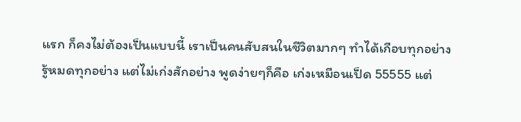แรก ก็คงไม่ต้องเป็นแบบนี้ เราเป็นคนสับสนในชีวิตมากๆ ทำได้เกือบทุกอย่าง
รู้หมดทุกอย่าง แต่ไม่เก่งสักอย่าง พูดง่ายๆก็คือ เก่งเหมือนเป็ด 55555 แต่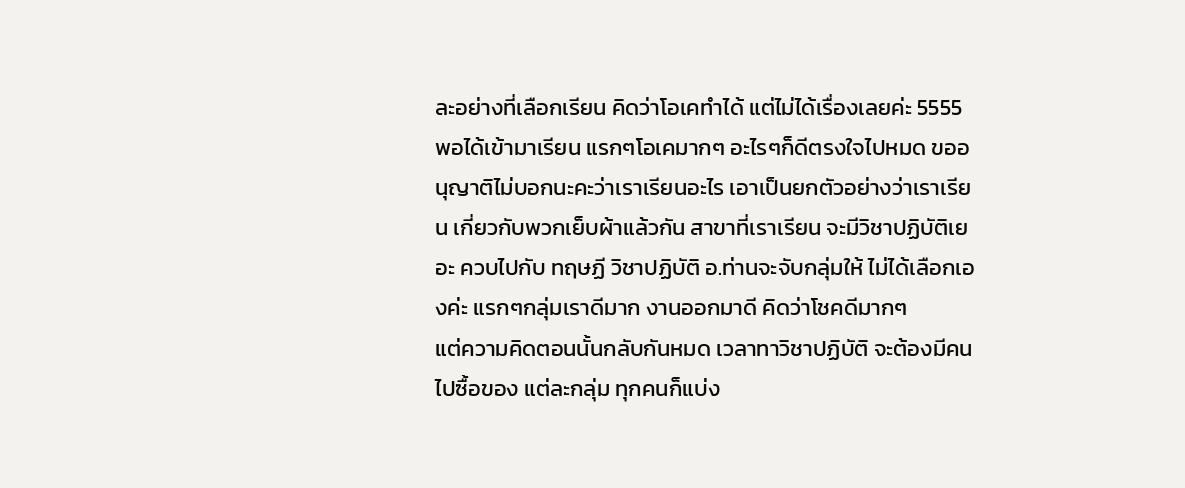ละอย่างที่เลือกเรียน คิดว่าโอเคทำได้ แต่ไม่ได้เรื่องเลยค่ะ 5555
พอได้เข้ามาเรียน แรกๆโอเคมากๆ อะไรๆก็ดีตรงใจไปหมด ขออนุญาติไม่บอกนะคะว่าเราเรียนอะไร เอาเป็นยกตัวอย่างว่าเราเรียน เกี่ยวกับพวกเย็บผ้าแล้วกัน สาขาที่เราเรียน จะมีวิชาปฏิบัติเยอะ ควบไปกับ ทฤษฏี วิชาปฏิบัติ อ.ท่านจะจับกลุ่มให้ ไม่ได้เลือกเองค่ะ แรกๆกลุ่มเราดีมาก งานออกมาดี คิดว่าโชคดีมากๆ
แต่ความคิดตอนนั้นกลับกันหมด เวลาทาวิชาปฏิบัติ จะต้องมีคนไปซื้อของ แต่ละกลุ่ม ทุกคนก็แบ่ง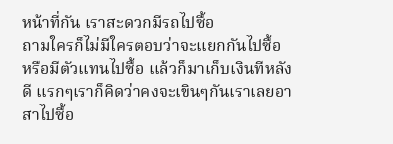หน้าที่กัน เราสะดวกมีรถไปซื้อ
ถามใครก็ไม่มีใครตอบว่าจะแยกกันไปซื้อ หรือมีตัวแทนไปซื้อ แล้วก็มาเก็บเงินทีหลังดี แรกๆเราก็คิดว่าคงจะเขินๆกันเราเลยอาสาไปซื้อ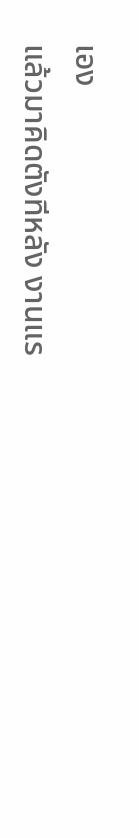เอง
แล้วมาคิดตังทีหลัง งานแร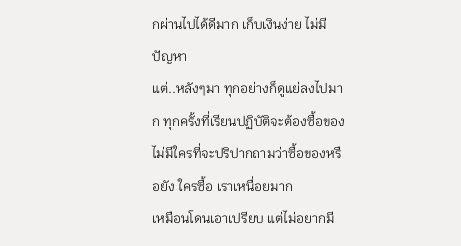กผ่านไปได้ดีมาก เก็บเงินง่าย ไม่มีปัญหา
แต่..หลังๆมา ทุกอย่างก็ดูแย่ลงไปมาก ทุกครั้งที่เรียนปฏิบัติจะต้องซื้อของ ไม่มีใครที่จะปริปากถามว่าซื้อของหรือยัง ใครซื้อ เราเหนื่อยมาก
เหมือนโดนเอาเปรียบ แต่ไม่อยากมี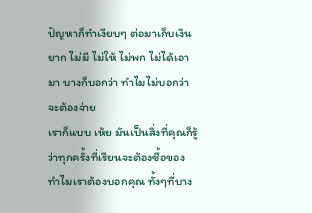ปัญหาก็ทำเงียบๆ ต่อมาเก็บเงินยาก ไม่มี ไม่ให้ ไม่พก ไม่ได้เอามา บางก็บอกว่า ทำไมไม่บอกว่าจะต้องจ่าย
เราก็แบบ เห้ย มันเป็นสิ่งที่คุณก็รู้ ว่าทุกครั้งที่เรียนจะต้องซื้อของ ทำไมเราต้องบอกคุณ ทั้งๆที่บาง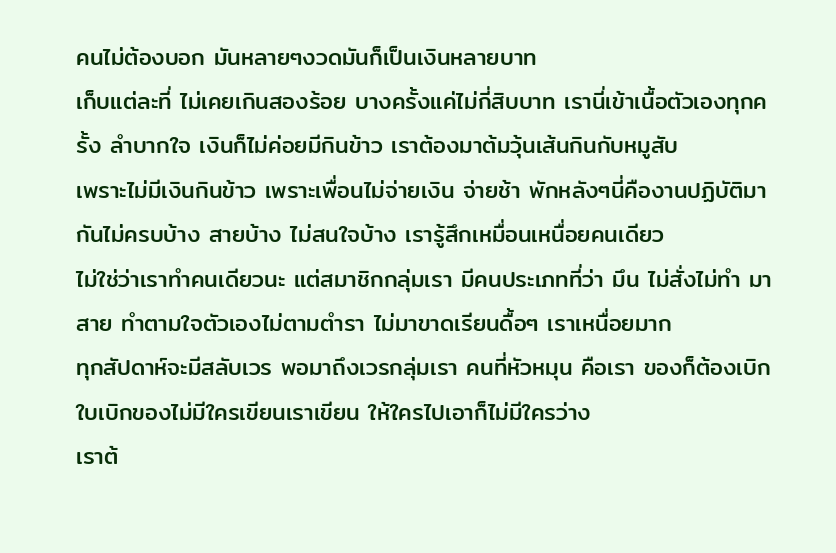คนไม่ต้องบอก มันหลายๆงวดมันก็เป็นเงินหลายบาท
เก็บแต่ละที่ ไม่เคยเกินสองร้อย บางครั้งแค่ไม่กี่สิบบาท เรานี่เข้าเนื้อตัวเองทุกครั้ง ลำบากใจ เงินก็ไม่ค่อยมีกินข้าว เราต้องมาต้มวุ้นเส้นกินกับหมูสับ
เพราะไม่มีเงินกินข้าว เพราะเพื่อนไม่จ่ายเงิน จ่ายช้า พักหลังๆนี่คืองานปฏิบัติมากันไม่ครบบ้าง สายบ้าง ไม่สนใจบ้าง เรารู้สึกเหมื่อนเหนื่อยคนเดียว
ไม่ใช่ว่าเราทำคนเดียวนะ แต่สมาชิกกลุ่มเรา มีคนประเภทที่ว่า มึน ไม่สั่งไม่ทำ มาสาย ทำตามใจตัวเองไม่ตามตำรา ไม่มาขาดเรียนดื้อๆ เราเหนื่อยมาก
ทุกสัปดาห์จะมีสลับเวร พอมาถึงเวรกลุ่มเรา คนที่หัวหมุน คือเรา ของก็ต้องเบิก ใบเบิกของไม่มีใครเขียนเราเขียน ให้ใครไปเอาก็ไม่มีใครว่าง
เราต้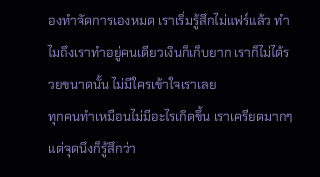องทำจัดการเองหมด เราเริ่มรู้สึกไม่แฟร์แล้ว ทำไมถึงเราทำอยู่คนเดียวเงินก็เก็บยาก เราก็ไม่ได้รวยขนาดนั้น ไม่มีใครเข้าใจเราเลย
ทุกคนทำเหมือนไม่มีอะไรเกิดขึ้น เราเครียดมากๆ แต่จุดนึงก็รู้สึกว่า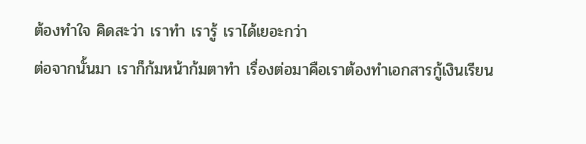ต้องทำใจ คิดสะว่า เราทำ เรารู้ เราได้เยอะกว่า
ต่อจากนั้นมา เราก็ก้มหน้าก้มตาทำ เรื่องต่อมาคือเราต้องทำเอกสารกู้เงินเรียน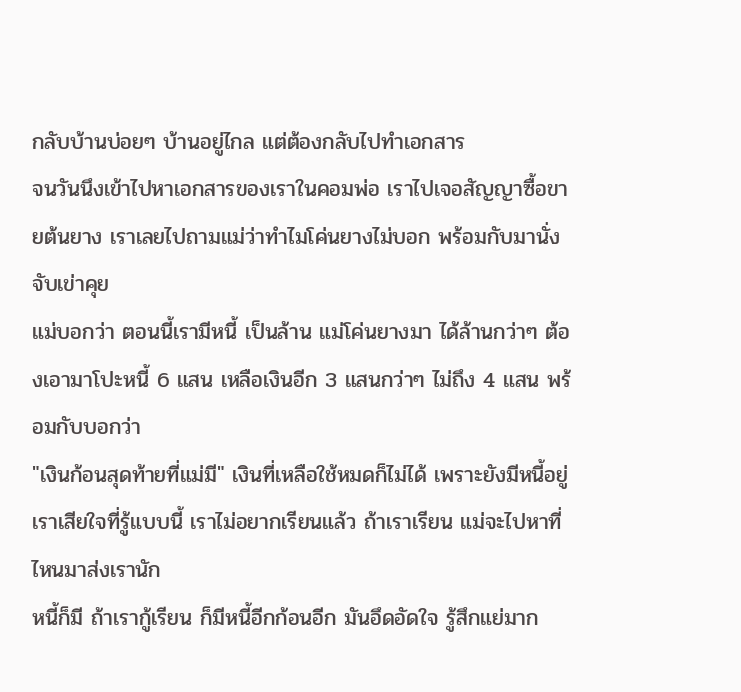กลับบ้านบ่อยๆ บ้านอยู่ไกล แต่ต้องกลับไปทำเอกสาร
จนวันนึงเข้าไปหาเอกสารของเราในคอมพ่อ เราไปเจอสัญญาซื้อขายต้นยาง เราเลยไปถามแม่ว่าทำไมโค่นยางไม่บอก พร้อมกับมานั่งจับเข่าคุย
แม่บอกว่า ตอนนี้เรามีหนี้ เป็นล้าน แม่โค่นยางมา ได้ล้านกว่าๆ ต้องเอามาโปะหนี้ 6 แสน เหลือเงินอีก 3 แสนกว่าๆ ไม่ถึง 4 แสน พร้อมกับบอกว่า
"เงินก้อนสุดท้ายที่แม่มี" เงินที่เหลือใช้หมดก็ไม่ได้ เพราะยังมีหนี้อยู่ เราเสียใจที่รู้แบบนี้ เราไม่อยากเรียนแล้ว ถ้าเราเรียน แม่จะไปหาที่ไหนมาส่งเรานัก
หนี้ก็มี ถ้าเรากู้เรียน ก็มีหนี้อีกก้อนอีก มันอึดอัดใจ รู้สึกแย่มาก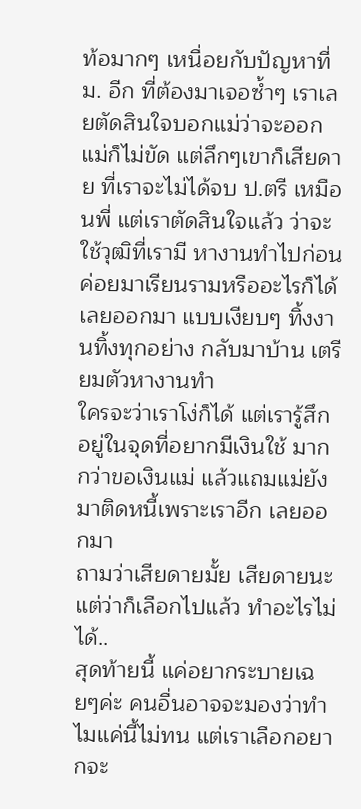ท้อมากๆ เหนื่อยกับปัญหาที่ม. อีก ที่ต้องมาเจอซ้ำๆ เราเลยตัดสินใจบอกแม่ว่าจะออก
แม่ก็ไม่ขัด แต่ลึกๆเขาก็เสียดาย ที่เราจะไม่ได้จบ ป.ตรี เหมือนพี่ แต่เราตัดสินใจแล้ว ว่าจะใช้วุฒิที่เรามี หางานทำไปก่อน ค่อยมาเรียนรามหรืออะไรก็ได้
เลยออกมา แบบเงียบๆ ทิ้งงานทิ้งทุกอย่าง กลับมาบ้าน เตรียมตัวหางานทำ
ใครจะว่าเราโง่ก็ได้ แต่เรารู้สึก อยู่ในจุดที่อยากมีเงินใช้ มากกว่าขอเงินแม่ แล้วแถมแม่ยังมาติดหนี้เพราะเราอีก เลยออกมา
ถามว่าเสียดายมั้ย เสียดายนะ แต่ว่าก็เลือกไปแล้ว ทำอะไรไม่ได้..
สุดท้ายนี้ แค่อยากระบายเฉยๆค่ะ คนอื่นอาจจะมองว่าทำไมแค่นี้ไม่ทน แต่เราเลือกอยากจะ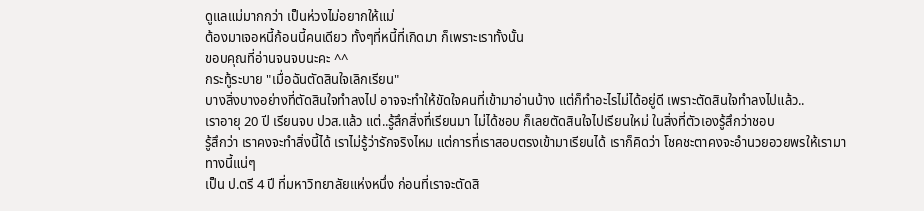ดูแลแม่มากกว่า เป็นห่วงไม่อยากให้แม่
ต้องมาเจอหนี้ก้อนนี้คนเดียว ทั้งๆที่หนี้ที่เกิดมา ก็เพราะเราทั้งนั้น
ขอบคุณที่อ่านจนจบนะคะ ^^
กระทู้ระบาย "เมื่อฉันตัดสินใจเลิกเรียน"
บางสิ่งบางอย่างที่ตัดสินใจทำลงไป อาจจะทำให้ขัดใจคนที่เข้ามาอ่านบ้าง แต่ก็ทำอะไรไม่ได้อยู่ดี เพราะตัดสินใจทำลงไปแล้ว..
เราอายุ 20 ปี เรียนจบ ปวส.แล้ว แต่..รู้สึกสิ่งที่เรียนมา ไม่ได้ชอบ ก็เลยตัดสินใจไปเรียนใหม่ ในสิ่งที่ตัวเองรู้สึกว่าชอบ
รู้สึกว่า เราคงจะทำสิ่งนี้ได้ เราไม่รู้ว่ารักจริงไหม แต่การที่เราสอบตรงเข้ามาเรียนได้ เราก็คิดว่า โชคชะตาคงจะอำนวยอวยพรให้เรามาทางนี้แน่ๆ
เป็น ป.ตรี 4 ปี ที่มหาวิทยาลัยแห่งหนึ่ง ก่อนที่เราจะตัดสิ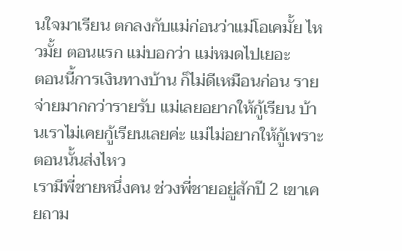นใจมาเรียน ตกลงกับแม่ก่อนว่าแม่โอเคมั้ย ไหวมั้ย ตอนแรก แม่บอกว่า แม่หมดไปเยอะ
ตอนนี้การเงินทางบ้าน ก็ไม่ดีเหมือนก่อน รายจ่ายมากกว่ารายรับ แม่เลยอยากให้กู้เรียน บ้านเราไม่เคยกู้เรียนเลยค่ะ แม่ไม่อยากให้กู้เพราะตอนนั้นส่งไหว
เรามีพี่ชายหนึ่งคน ช่วงพี่ชายอยู่สักปี 2 เขาเคยถาม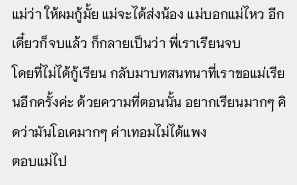แม่ว่า ให้ผมกู้มั้ย แม่จะได้ส่งน้อง แม่บอกแม่ไหว อีกเดี๋ยวก็จบแล้ว ก็กลายเป็นว่า พี่เราเรียนจบ
โดยที่ไม่ได้กู้เรียน กลับมาบทสนทนาที่เราขอแม่เรียนอีกครั้งค่ะ ด้วยความที่ตอนนั้น อยากเรียนมากๆ คิดว่ามันโอเคมากๆ ค่าเทอมไม่ได้แพง
ตอบแม่ไป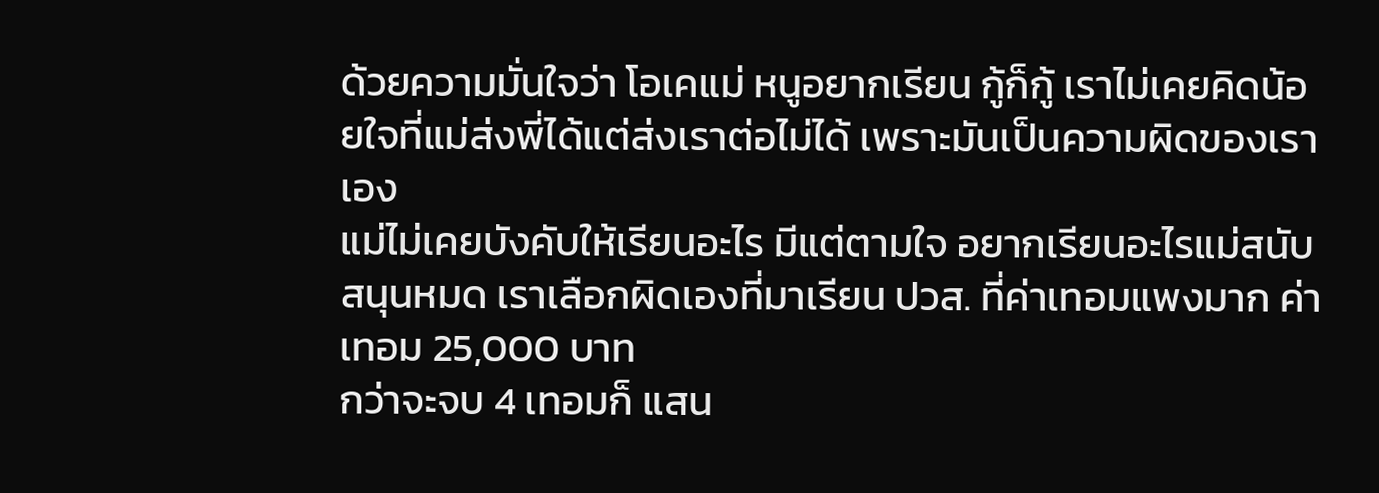ด้วยความมั่นใจว่า โอเคแม่ หนูอยากเรียน กู้ก็กู้ เราไม่เคยคิดน้อยใจที่แม่ส่งพี่ได้แต่ส่งเราต่อไม่ได้ เพราะมันเป็นความผิดของเราเอง
แม่ไม่เคยบังคับให้เรียนอะไร มีแต่ตามใจ อยากเรียนอะไรแม่สนับสนุนหมด เราเลือกผิดเองที่มาเรียน ปวส. ที่ค่าเทอมแพงมาก ค่าเทอม 25,000 บาท
กว่าจะจบ 4 เทอมก็ แสน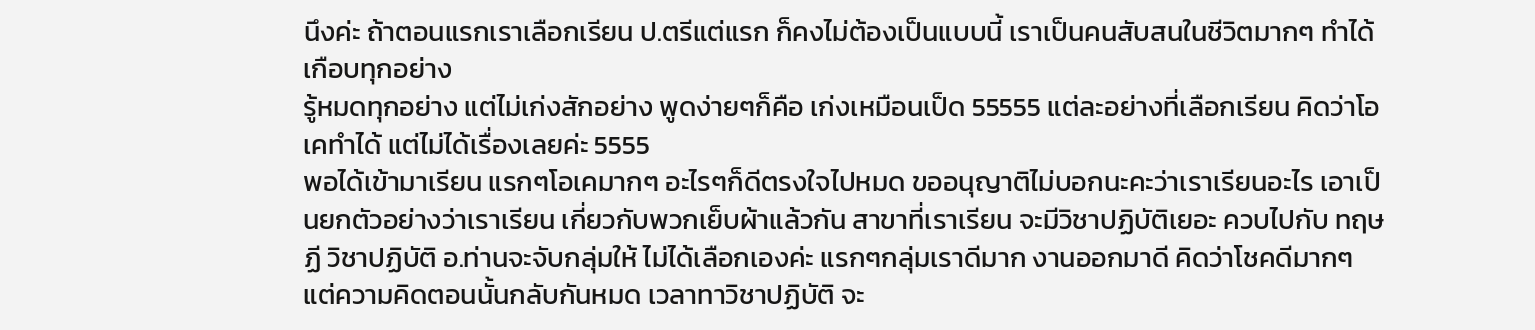นึงค่ะ ถ้าตอนแรกเราเลือกเรียน ป.ตรีแต่แรก ก็คงไม่ต้องเป็นแบบนี้ เราเป็นคนสับสนในชีวิตมากๆ ทำได้เกือบทุกอย่าง
รู้หมดทุกอย่าง แต่ไม่เก่งสักอย่าง พูดง่ายๆก็คือ เก่งเหมือนเป็ด 55555 แต่ละอย่างที่เลือกเรียน คิดว่าโอเคทำได้ แต่ไม่ได้เรื่องเลยค่ะ 5555
พอได้เข้ามาเรียน แรกๆโอเคมากๆ อะไรๆก็ดีตรงใจไปหมด ขออนุญาติไม่บอกนะคะว่าเราเรียนอะไร เอาเป็นยกตัวอย่างว่าเราเรียน เกี่ยวกับพวกเย็บผ้าแล้วกัน สาขาที่เราเรียน จะมีวิชาปฏิบัติเยอะ ควบไปกับ ทฤษฏี วิชาปฏิบัติ อ.ท่านจะจับกลุ่มให้ ไม่ได้เลือกเองค่ะ แรกๆกลุ่มเราดีมาก งานออกมาดี คิดว่าโชคดีมากๆ
แต่ความคิดตอนนั้นกลับกันหมด เวลาทาวิชาปฏิบัติ จะ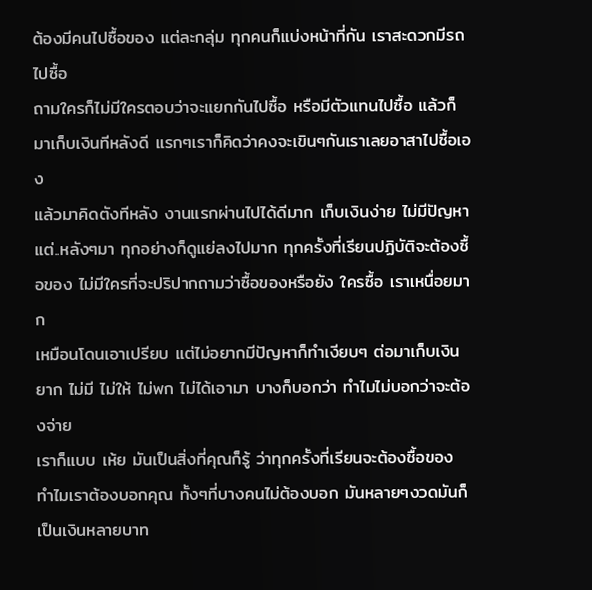ต้องมีคนไปซื้อของ แต่ละกลุ่ม ทุกคนก็แบ่งหน้าที่กัน เราสะดวกมีรถไปซื้อ
ถามใครก็ไม่มีใครตอบว่าจะแยกกันไปซื้อ หรือมีตัวแทนไปซื้อ แล้วก็มาเก็บเงินทีหลังดี แรกๆเราก็คิดว่าคงจะเขินๆกันเราเลยอาสาไปซื้อเอง
แล้วมาคิดตังทีหลัง งานแรกผ่านไปได้ดีมาก เก็บเงินง่าย ไม่มีปัญหา
แต่..หลังๆมา ทุกอย่างก็ดูแย่ลงไปมาก ทุกครั้งที่เรียนปฏิบัติจะต้องซื้อของ ไม่มีใครที่จะปริปากถามว่าซื้อของหรือยัง ใครซื้อ เราเหนื่อยมาก
เหมือนโดนเอาเปรียบ แต่ไม่อยากมีปัญหาก็ทำเงียบๆ ต่อมาเก็บเงินยาก ไม่มี ไม่ให้ ไม่พก ไม่ได้เอามา บางก็บอกว่า ทำไมไม่บอกว่าจะต้องจ่าย
เราก็แบบ เห้ย มันเป็นสิ่งที่คุณก็รู้ ว่าทุกครั้งที่เรียนจะต้องซื้อของ ทำไมเราต้องบอกคุณ ทั้งๆที่บางคนไม่ต้องบอก มันหลายๆงวดมันก็เป็นเงินหลายบาท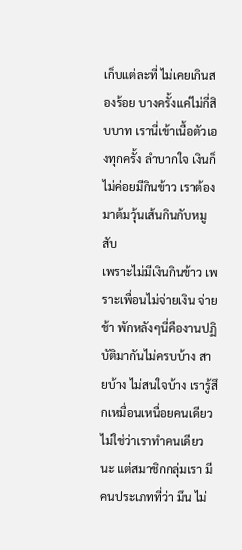เก็บแต่ละที่ ไม่เคยเกินสองร้อย บางครั้งแค่ไม่กี่สิบบาท เรานี่เข้าเนื้อตัวเองทุกครั้ง ลำบากใจ เงินก็ไม่ค่อยมีกินข้าว เราต้องมาต้มวุ้นเส้นกินกับหมูสับ
เพราะไม่มีเงินกินข้าว เพราะเพื่อนไม่จ่ายเงิน จ่ายช้า พักหลังๆนี่คืองานปฏิบัติมากันไม่ครบบ้าง สายบ้าง ไม่สนใจบ้าง เรารู้สึกเหมื่อนเหนื่อยคนเดียว
ไม่ใช่ว่าเราทำคนเดียวนะ แต่สมาชิกกลุ่มเรา มีคนประเภทที่ว่า มึน ไม่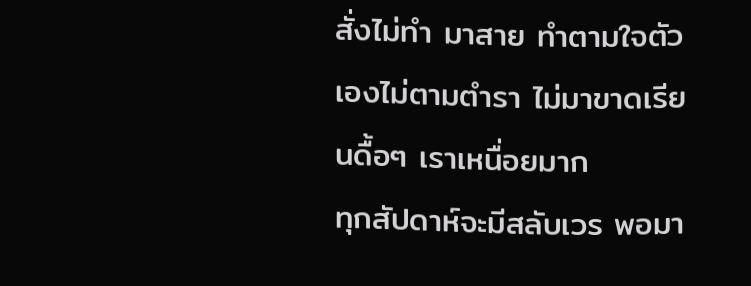สั่งไม่ทำ มาสาย ทำตามใจตัวเองไม่ตามตำรา ไม่มาขาดเรียนดื้อๆ เราเหนื่อยมาก
ทุกสัปดาห์จะมีสลับเวร พอมา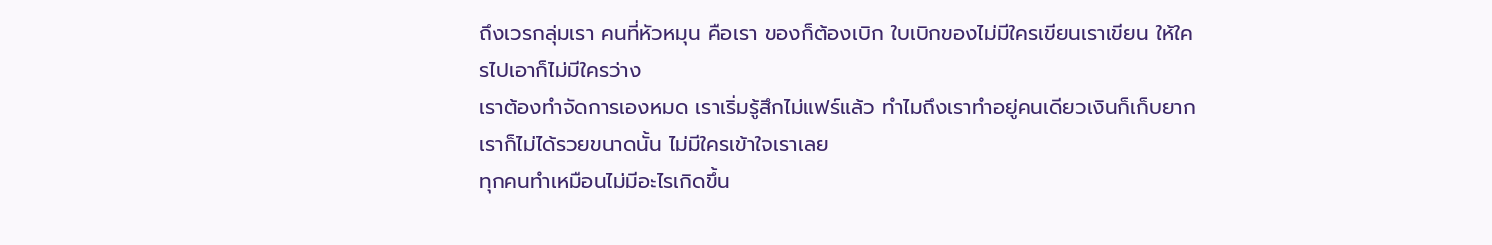ถึงเวรกลุ่มเรา คนที่หัวหมุน คือเรา ของก็ต้องเบิก ใบเบิกของไม่มีใครเขียนเราเขียน ให้ใครไปเอาก็ไม่มีใครว่าง
เราต้องทำจัดการเองหมด เราเริ่มรู้สึกไม่แฟร์แล้ว ทำไมถึงเราทำอยู่คนเดียวเงินก็เก็บยาก เราก็ไม่ได้รวยขนาดนั้น ไม่มีใครเข้าใจเราเลย
ทุกคนทำเหมือนไม่มีอะไรเกิดขึ้น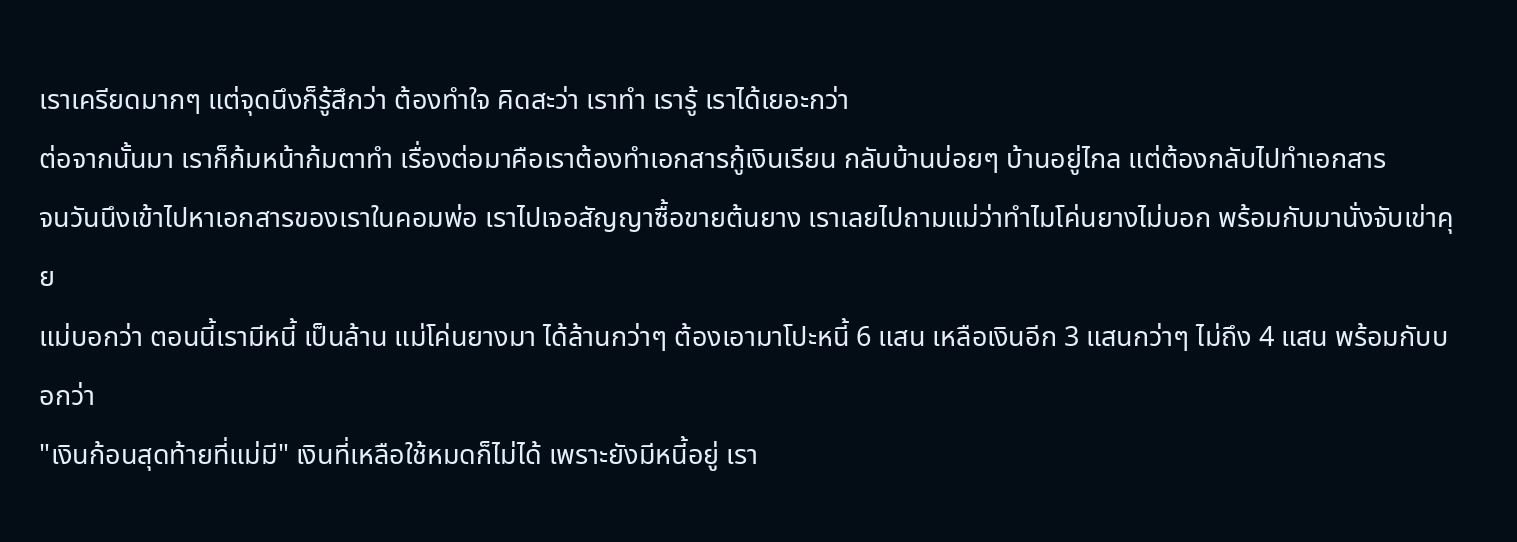เราเครียดมากๆ แต่จุดนึงก็รู้สึกว่า ต้องทำใจ คิดสะว่า เราทำ เรารู้ เราได้เยอะกว่า
ต่อจากนั้นมา เราก็ก้มหน้าก้มตาทำ เรื่องต่อมาคือเราต้องทำเอกสารกู้เงินเรียน กลับบ้านบ่อยๆ บ้านอยู่ไกล แต่ต้องกลับไปทำเอกสาร
จนวันนึงเข้าไปหาเอกสารของเราในคอมพ่อ เราไปเจอสัญญาซื้อขายต้นยาง เราเลยไปถามแม่ว่าทำไมโค่นยางไม่บอก พร้อมกับมานั่งจับเข่าคุย
แม่บอกว่า ตอนนี้เรามีหนี้ เป็นล้าน แม่โค่นยางมา ได้ล้านกว่าๆ ต้องเอามาโปะหนี้ 6 แสน เหลือเงินอีก 3 แสนกว่าๆ ไม่ถึง 4 แสน พร้อมกับบอกว่า
"เงินก้อนสุดท้ายที่แม่มี" เงินที่เหลือใช้หมดก็ไม่ได้ เพราะยังมีหนี้อยู่ เรา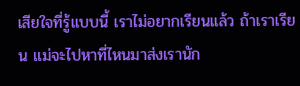เสียใจที่รู้แบบนี้ เราไม่อยากเรียนแล้ว ถ้าเราเรียน แม่จะไปหาที่ไหนมาส่งเรานัก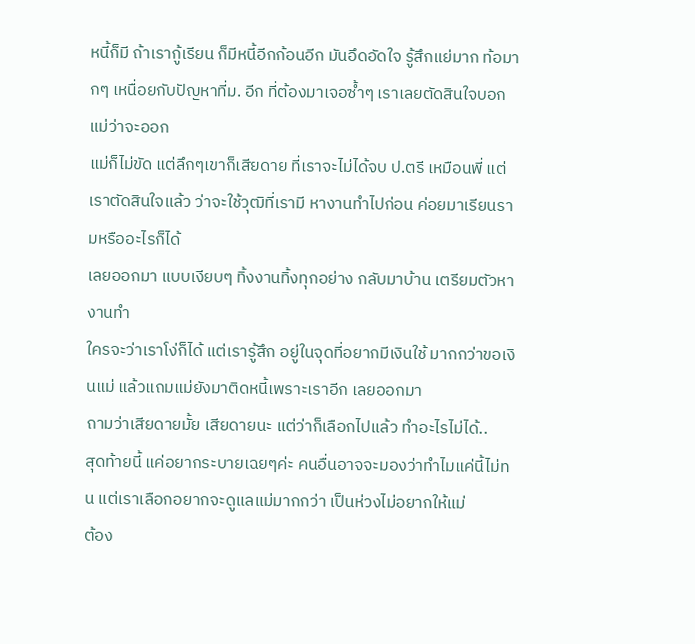หนี้ก็มี ถ้าเรากู้เรียน ก็มีหนี้อีกก้อนอีก มันอึดอัดใจ รู้สึกแย่มาก ท้อมากๆ เหนื่อยกับปัญหาที่ม. อีก ที่ต้องมาเจอซ้ำๆ เราเลยตัดสินใจบอกแม่ว่าจะออก
แม่ก็ไม่ขัด แต่ลึกๆเขาก็เสียดาย ที่เราจะไม่ได้จบ ป.ตรี เหมือนพี่ แต่เราตัดสินใจแล้ว ว่าจะใช้วุฒิที่เรามี หางานทำไปก่อน ค่อยมาเรียนรามหรืออะไรก็ได้
เลยออกมา แบบเงียบๆ ทิ้งงานทิ้งทุกอย่าง กลับมาบ้าน เตรียมตัวหางานทำ
ใครจะว่าเราโง่ก็ได้ แต่เรารู้สึก อยู่ในจุดที่อยากมีเงินใช้ มากกว่าขอเงินแม่ แล้วแถมแม่ยังมาติดหนี้เพราะเราอีก เลยออกมา
ถามว่าเสียดายมั้ย เสียดายนะ แต่ว่าก็เลือกไปแล้ว ทำอะไรไม่ได้..
สุดท้ายนี้ แค่อยากระบายเฉยๆค่ะ คนอื่นอาจจะมองว่าทำไมแค่นี้ไม่ทน แต่เราเลือกอยากจะดูแลแม่มากกว่า เป็นห่วงไม่อยากให้แม่
ต้อง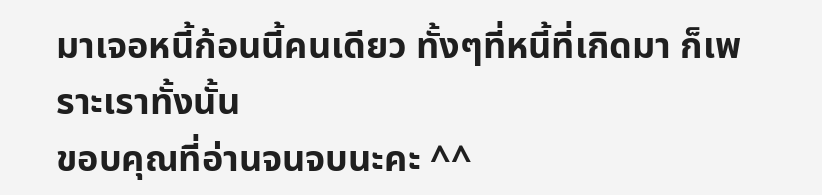มาเจอหนี้ก้อนนี้คนเดียว ทั้งๆที่หนี้ที่เกิดมา ก็เพราะเราทั้งนั้น
ขอบคุณที่อ่านจนจบนะคะ ^^